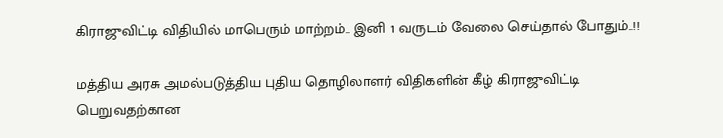கிராஜுவிட்டி விதியில் மாபெரும் மாற்றம்.. இனி 1 வருடம் வேலை செய்தால் போதும்..!!

மத்திய அரசு அமல்படுத்திய புதிய தொழிலாளர் விதிகளின் கீழ் கிராஜுவிட்டி பெறுவதற்கான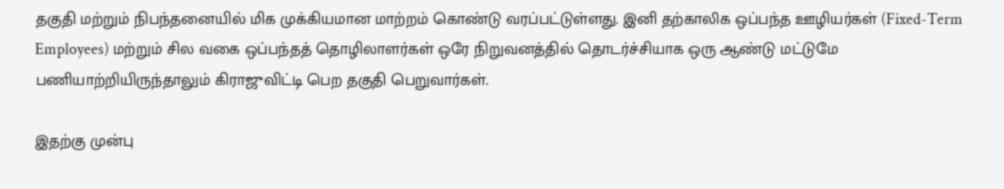தகுதி மற்றும் நிபந்தனையில் மிக முக்கியமான மாற்றம் கொண்டு வரப்பட்டுள்ளது. இனி தற்காலிக ஒப்பந்த ஊழியர்கள் (Fixed-Term Employees) மற்றும் சில வகை ஒப்பந்தத் தொழிலாளர்கள் ஒரே நிறுவனத்தில் தொடர்ச்சியாக ஒரு ஆண்டு மட்டுமே பணியாற்றியிருந்தாலும் கிராஜுவிட்டி பெற தகுதி பெறுவார்கள்.

இதற்கு முன்பு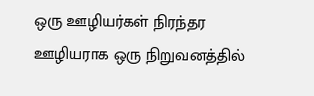ஒரு ஊழியர்கள் நிரந்தர ஊழியராக ஒரு நிறுவனத்தில்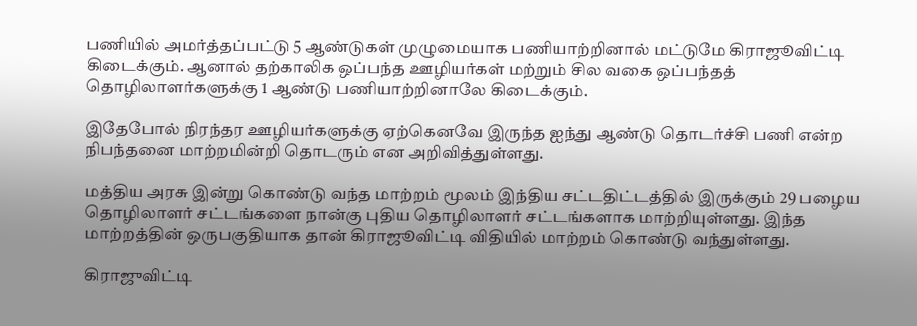பணியில் அமர்த்தப்பட்டு 5 ஆண்டுகள் முழுமையாக பணியாற்றினால் மட்டுமே கிராஜூவிட்டி கிடைக்கும். ஆனால் தற்காலிக ஒப்பந்த ஊழியர்கள் மற்றும் சில வகை ஒப்பந்தத் தொழிலாளர்களுக்கு 1 ஆண்டு பணியாற்றினாலே கிடைக்கும்.

இதேபோல் நிரந்தர ஊழியர்களுக்கு ஏற்கெனவே இருந்த ஐந்து ஆண்டு தொடர்ச்சி பணி என்ற நிபந்தனை மாற்றமின்றி தொடரும் என அறிவித்துள்ளது.

மத்திய அரசு இன்று கொண்டு வந்த மாற்றம் மூலம் இந்திய சட்டதிட்டத்தில் இருக்கும் 29 பழைய தொழிலாளர் சட்டங்களை நான்கு புதிய தொழிலாளர் சட்டங்களாக மாற்றியுள்ளது. இந்த மாற்றத்தின் ஒருபகுதியாக தான் கிராஜூவிட்டி விதியில் மாற்றம் கொண்டு வந்துள்ளது.

கிராஜுவிட்டி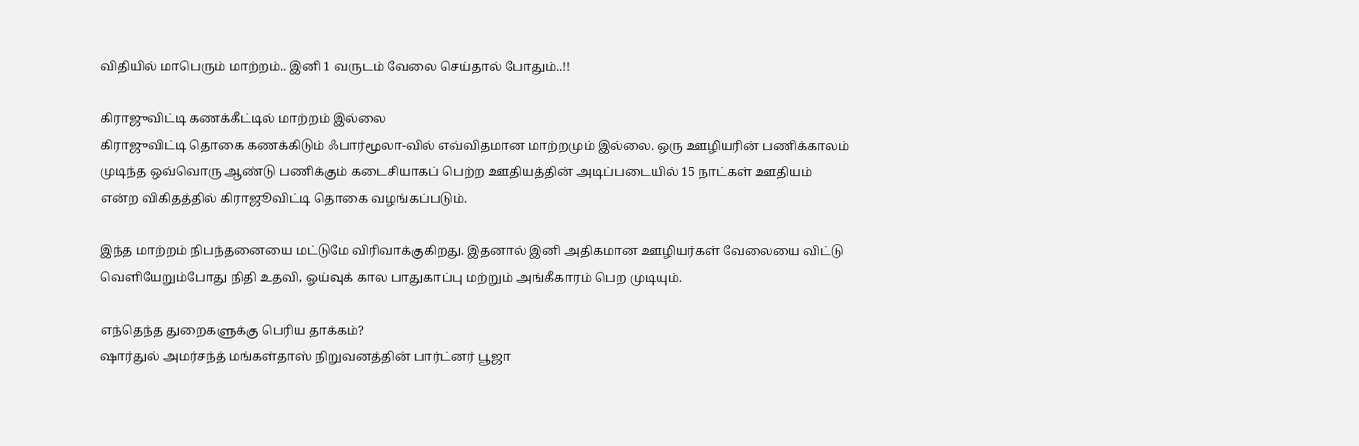விதியில் மாபெரும் மாற்றம்.. இனி 1 வருடம் வேலை செய்தால் போதும்..!!

கிராஜுவிட்டி கணக்கீட்டில் மாற்றம் இல்லை
கிராஜுவிட்டி தொகை கணக்கிடும் ஃபார்மூலா-வில் எவ்விதமான மாற்றமும் இல்லை. ஒரு ஊழியரின் பணிக்காலம் முடிந்த ஒவ்வொரு ஆண்டு பணிக்கும் கடைசியாகப் பெற்ற ஊதியத்தின் அடிப்படையில் 15 நாட்கள் ஊதியம் என்ற விகிதத்தில் கிராஜூவிட்டி தொகை வழங்கப்படும்.

இந்த மாற்றம் நிபந்தனையை மட்டுமே விரிவாக்குகிறது. இதனால் இனி அதிகமான ஊழியர்கள் வேலையை விட்டு வெளியேறும்போது நிதி உதவி, ஓய்வுக் கால பாதுகாப்பு மற்றும் அங்கீகாரம் பெற முடியும்.

எந்தெந்த துறைகளுக்கு பெரிய தாக்கம்?
ஷார்துல் அமர்சந்த் மங்கள்தாஸ் நிறுவனத்தின் பார்ட்னர் பூஜா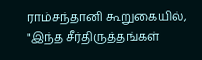ராம்சந்தானி கூறுகையில், "இந்த சீர்திருத்தங்கள்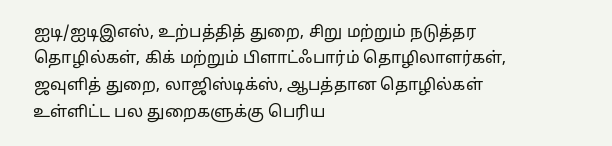ஐடி/ஐடிஇஎஸ், உற்பத்தித் துறை, சிறு மற்றும் நடுத்தர தொழில்கள், கிக் மற்றும் பிளாட்ஃபார்ம் தொழிலாளர்கள், ஜவுளித் துறை, லாஜிஸ்டிக்ஸ், ஆபத்தான தொழில்கள் உள்ளிட்ட பல துறைகளுக்கு பெரிய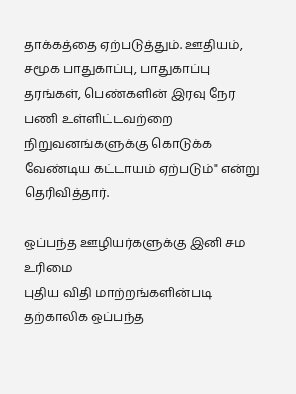தாக்கத்தை ஏற்படுத்தும். ஊதியம், சமூக பாதுகாப்பு, பாதுகாப்பு தரங்கள், பெண்களின் இரவு நேர பணி உள்ளிட்டவற்றை நிறுவனங்களுக்கு கொடுக்க வேண்டிய கட்டாயம் ஏற்படும்" என்று தெரிவித்தார்.

ஒப்பந்த ஊழியர்களுக்கு இனி சம உரிமை
புதிய விதி மாற்றங்களின்படி தற்காலிக ஒப்பந்த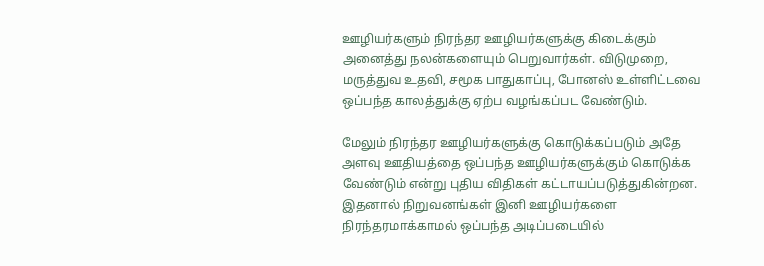ஊழியர்களும் நிரந்தர ஊழியர்களுக்கு கிடைக்கும் அனைத்து நலன்களையும் பெறுவார்கள். விடுமுறை, மருத்துவ உதவி, சமூக பாதுகாப்பு, போனஸ் உள்ளிட்டவை ஒப்பந்த காலத்துக்கு ஏற்ப வழங்கப்பட வேண்டும்.

மேலும் நிரந்தர ஊழியர்களுக்கு கொடுக்கப்படும் அதே அளவு ஊதியத்தை ஒப்பந்த ஊழியர்களுக்கும் கொடுக்க வேண்டும் என்று புதிய விதிகள் கட்டாயப்படுத்துகின்றன. இதனால் நிறுவனங்கள் இனி ஊழியர்களை நிரந்தரமாக்காமல் ஒப்பந்த அடிப்படையில்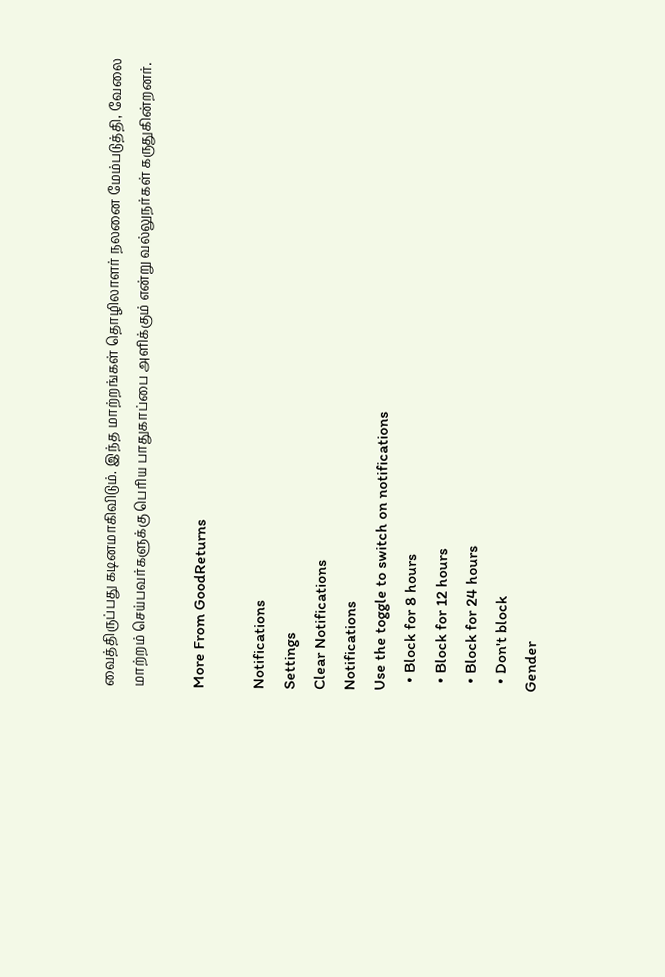வைத்திருப்பது கடினமாகிவிடும். இந்த மாற்றங்கள் தொழிலாளர் நலனை மேம்படுத்தி, வேலை மாற்றம் செய்பவர்களுக்கு பெரிய பாதுகாப்பை அளிக்கும் என்று வல்லுநர்கள் கருதுகின்றனர்.

More From GoodReturns

Notifications
Settings
Clear Notifications
Notifications
Use the toggle to switch on notifications
  • Block for 8 hours
  • Block for 12 hours
  • Block for 24 hours
  • Don't block
Gender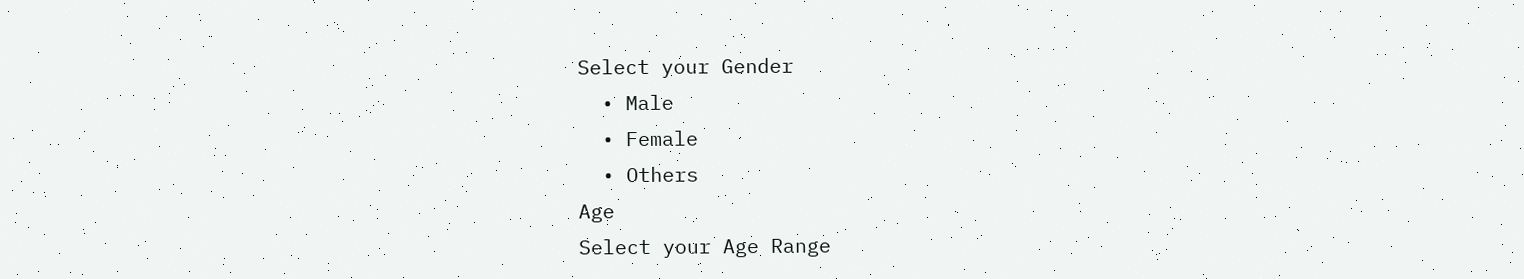Select your Gender
  • Male
  • Female
  • Others
Age
Select your Age Range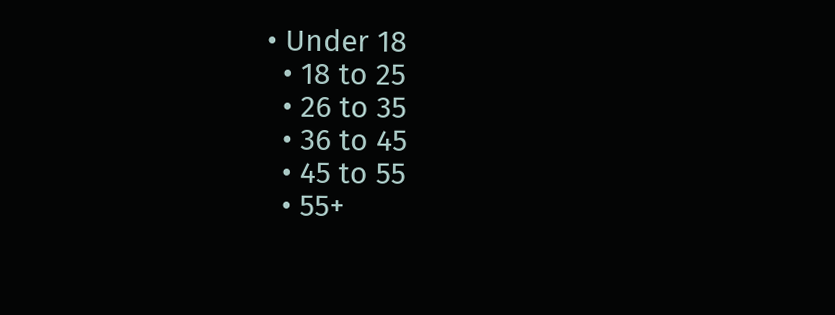• Under 18
  • 18 to 25
  • 26 to 35
  • 36 to 45
  • 45 to 55
  • 55+